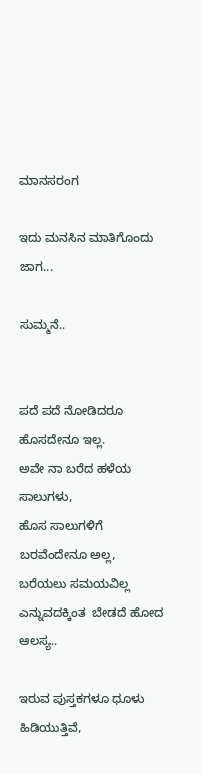ಮಾನಸರಂಗ

ಇದು ಮನಸಿನ ಮಾತಿಗೊಂದು ಜಾಗ...

ಸುಮ್ಮನೆ..


ಪದೆ ಪದೆ ನೋಡಿದರೂ  ಹೊಸದೇನೂ ಇಲ್ಲ.
ಅವೇ ನಾ ಬರೆದ ಹಳೆಯ ಸಾಲುಗಳು,
ಹೊಸ ಸಾಲುಗಳಿಗೆ ಬರವೆಂದೇನೂ ಅಲ್ಲ,
ಬರೆಯಲು ಸಮಯವಿಲ್ಲ ಎನ್ನುವದಕ್ಕಿಂತ  ಬೇಡದೆ ಹೋದ ಆಲಸ್ಯ..

ಇರುವ ಪುಸ್ತಕಗಳೂ ಧೂಳು ಹಿಡಿಯುತ್ತಿವೆ,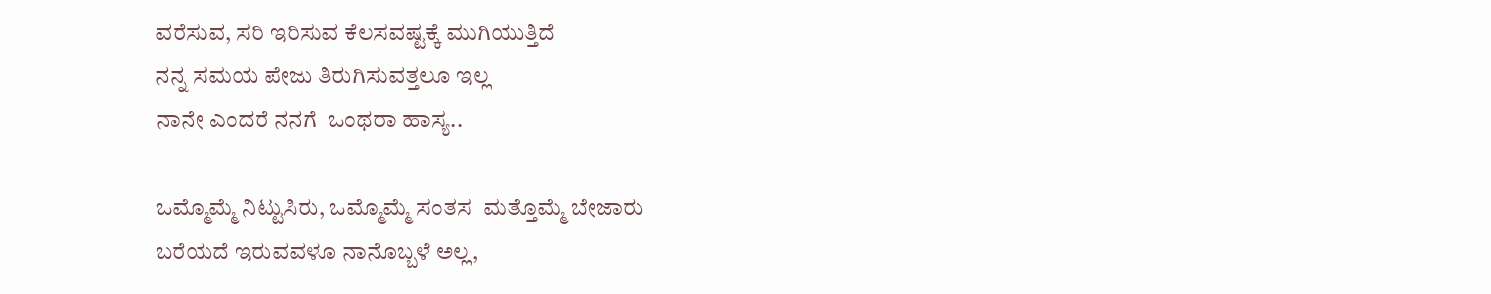ವರೆಸುವ, ಸರಿ ಇರಿಸುವ ಕೆಲಸವಷ್ಟಕ್ಕೆ ಮುಗಿಯುತ್ತಿದೆ
ನನ್ನ ಸಮಯ ಪೇಜು ತಿರುಗಿಸುವತ್ತಲೂ ಇಲ್ಲ
ನಾನೇ ಎಂದರೆ ನನಗೆ  ಒಂಥರಾ ಹಾಸ್ಯ..

ಒಮ್ಮೊಮ್ಮೆ ನಿಟ್ಟುಸಿರು, ಒಮ್ಮೊಮ್ಮೆ ಸಂತಸ  ಮತ್ತೊಮ್ಮೆ ಬೇಜಾರು
ಬರೆಯದೆ ಇರುವವಳೂ ನಾನೊಬ್ಬಳೆ ಅಲ್ಲ,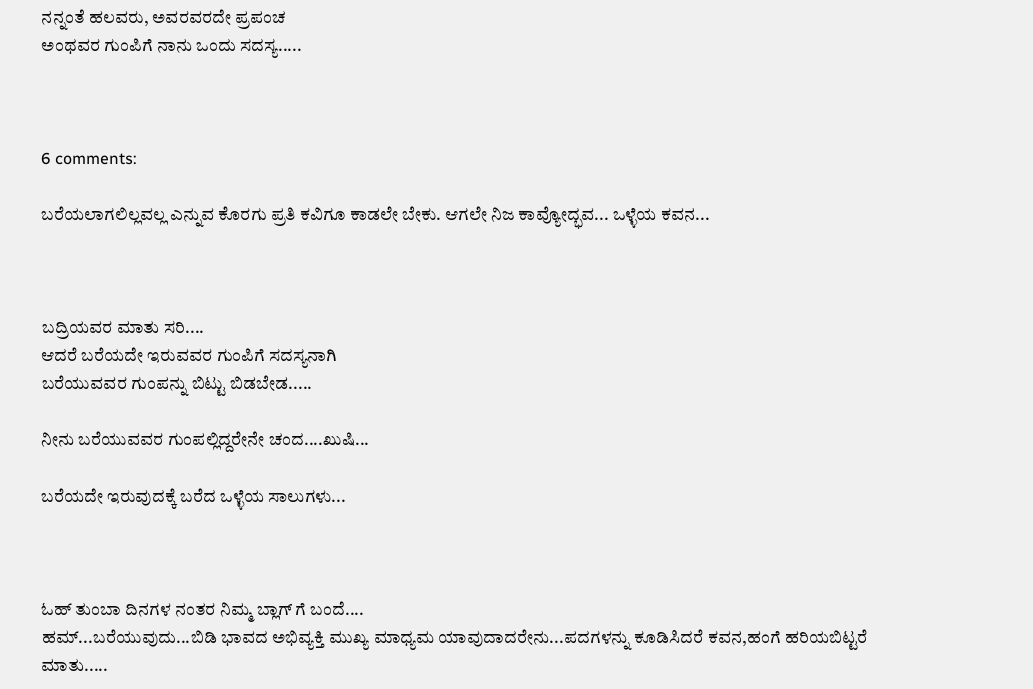ನನ್ನಂತೆ ಹಲವರು, ಅವರವರದೇ ಪ್ರಪಂಚ
ಅಂಥವರ ಗುಂಪಿಗೆ ನಾನು ಒಂದು ಸದಸ್ಯ.....



6 comments:

ಬರೆಯಲಾಗಲಿಲ್ಲವಲ್ಲ ಎನ್ನುವ ಕೊರಗು ಪ್ರತಿ ಕವಿಗೂ ಕಾಡಲೇ ಬೇಕು. ಆಗಲೇ ನಿಜ ಕಾವ್ಯೋದ್ಭವ... ಒಳ್ಳೆಯ ಕವನ...



ಬದ್ರಿಯವರ ಮಾತು ಸರಿ....
ಆದರೆ ಬರೆಯದೇ ಇರುವವರ ಗುಂಪಿಗೆ ಸದಸ್ಯನಾಗಿ
ಬರೆಯುವವರ ಗುಂಪನ್ನು ಬಿಟ್ಟು ಬಿಡಬೇಡ.....

ನೀನು ಬರೆಯುವವರ ಗುಂಪಲ್ಲಿದ್ದರೇನೇ ಚಂದ....ಖುಷಿ...

ಬರೆಯದೇ ಇರುವುದಕ್ಕೆ ಬರೆದ ಒಳ್ಳೆಯ ಸಾಲುಗಳು...



ಓಹ್ ತುಂಬಾ ದಿನಗಳ ನಂತರ ನಿಮ್ಮ ಬ್ಲಾಗ್ ಗೆ ಬಂದೆ....
ಹಮ್...ಬರೆಯುವುದು...ಬಿಡಿ ಭಾವದ ಅಭಿವ್ಯಕ್ತಿ ಮುಖ್ಯ ಮಾಧ್ಯಮ ಯಾವುದಾದರೇನು...ಪದಗಳನ್ನು ಕೂಡಿಸಿದರೆ ಕವನ,ಹಂಗೆ ಹರಿಯಬಿಟ್ಟರೆ ಮಾತು.....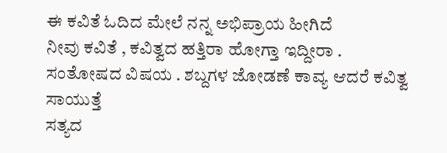ಈ ಕವಿತೆ ಓದಿದ ಮೇಲೆ ನನ್ನ ಅಭಿಪ್ರಾಯ ಹೀಗಿದೆ
ನೀವು ಕವಿತೆ , ಕವಿತ್ವದ ಹತ್ತಿರಾ ಹೋಗ್ತಾ ಇದ್ದೀರಾ . ಸಂತೋಷದ ವಿಷಯ . ಶಬ್ದಗಳ ಜೋಡಣೆ ಕಾವ್ಯ ಆದರೆ ಕವಿತ್ವ ಸಾಯುತ್ತೆ
ಸತ್ಯದ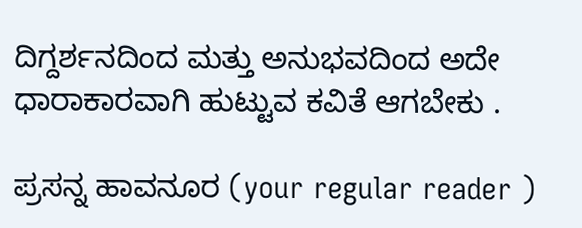ದಿಗ್ದರ್ಶನದಿಂದ ಮತ್ತು ಅನುಭವದಿಂದ ಅದೇ ಧಾರಾಕಾರವಾಗಿ ಹುಟ್ಟುವ ಕವಿತೆ ಆಗಬೇಕು .

ಪ್ರಸನ್ನ ಹಾವನೂರ (your regular reader )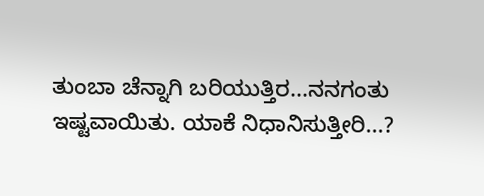ತುಂಬಾ ಚೆನ್ನಾಗಿ ಬರಿಯುತ್ತಿರ...ನನಗಂತು ಇಷ್ಟವಾಯಿತು. ಯಾಕೆ ನಿಧಾನಿಸುತ್ತೀರಿ...?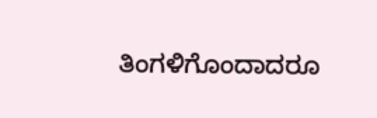ತಿಂಗಳಿಗೊಂದಾದರೂ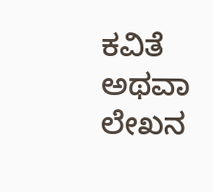ಕವಿತೆ ಅಥವಾ ಲೇಖನ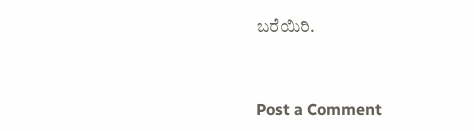ಬರೆಯಿರಿ.



Post a Comment